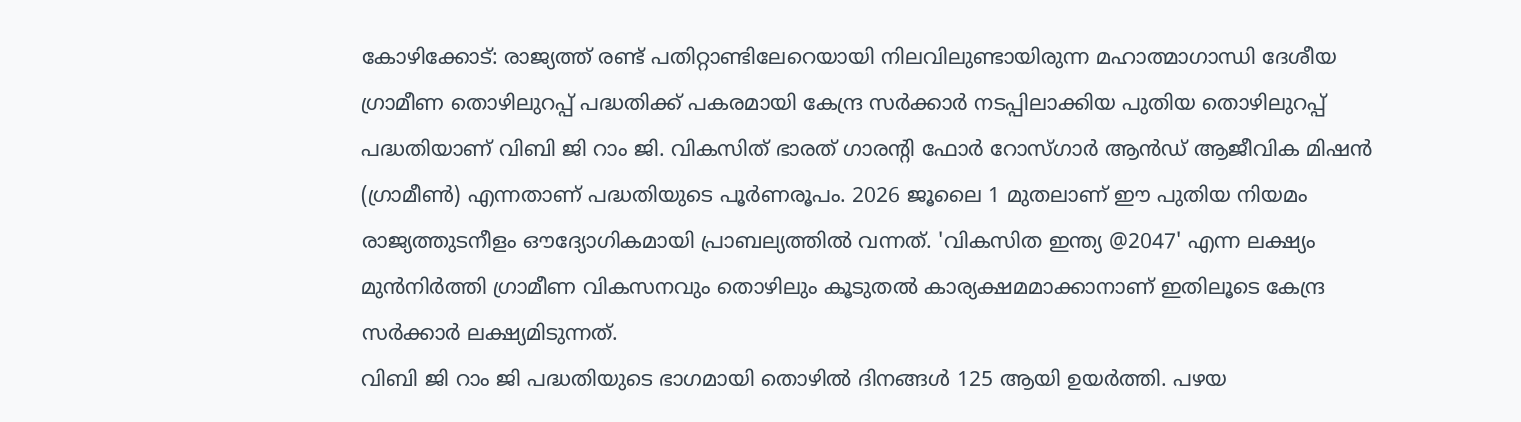കോഴിക്കോട്: രാജ്യത്ത് രണ്ട് പതിറ്റാണ്ടിലേറെയായി നിലവിലുണ്ടായിരുന്ന മഹാത്മാഗാന്ധി ദേശീയ ഗ്രാമീണ തൊഴിലുറപ്പ് പദ്ധതിക്ക് പകരമായി കേന്ദ്ര സർക്കാർ നടപ്പിലാക്കിയ പുതിയ തൊഴിലുറപ്പ് പദ്ധതിയാണ് വിബി ജി റാം ജി. വികസിത് ഭാരത് ഗാരൻ്റി ഫോർ റോസ്ഗാർ ആൻഡ് ആജീവിക മിഷൻ (ഗ്രാമീൺ) എന്നതാണ് പദ്ധതിയുടെ പൂർണരൂപം. 2026 ജൂലൈ 1 മുതലാണ് ഈ പുതിയ നിയമം രാജ്യത്തുടനീളം ഔദ്യോഗികമായി പ്രാബല്യത്തിൽ വന്നത്. 'വികസിത ഇന്ത്യ @2047' എന്ന ലക്ഷ്യം മുൻനിർത്തി ഗ്രാമീണ വികസനവും തൊഴിലും കൂടുതൽ കാര്യക്ഷമമാക്കാനാണ് ഇതിലൂടെ കേന്ദ്ര സർക്കാർ ലക്ഷ്യമിടുന്നത്.
വിബി ജി റാം ജി പദ്ധതിയുടെ ഭാഗമായി തൊഴിൽ ദിനങ്ങൾ 125 ആയി ഉയർത്തി. പഴയ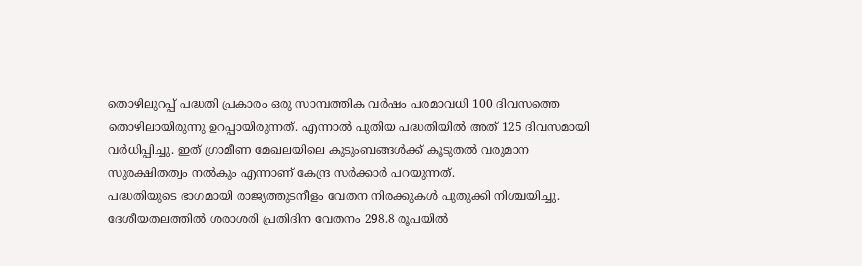തൊഴിലുറപ്പ് പദ്ധതി പ്രകാരം ഒരു സാമ്പത്തിക വർഷം പരമാവധി 100 ദിവസത്തെ തൊഴിലായിരുന്നു ഉറപ്പായിരുന്നത്. എന്നാൽ പുതിയ പദ്ധതിയിൽ അത് 125 ദിവസമായി വർധിപ്പിച്ചു. ഇത് ഗ്രാമീണ മേഖലയിലെ കുടുംബങ്ങൾക്ക് കൂടുതൽ വരുമാന സുരക്ഷിതത്വം നൽകും എന്നാണ് കേന്ദ്ര സർക്കാർ പറയുന്നത്.
പദ്ധതിയുടെ ഭാഗമായി രാജ്യത്തുടനീളം വേതന നിരക്കുകൾ പുതുക്കി നിശ്ചയിച്ചു. ദേശീയതലത്തിൽ ശരാശരി പ്രതിദിന വേതനം 298.8 രൂപയിൽ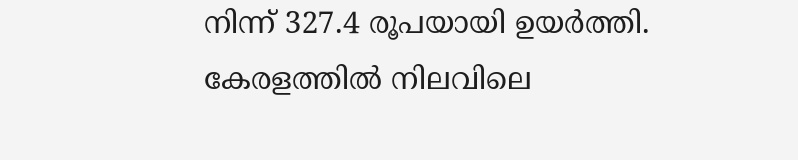നിന്ന് 327.4 രൂപയായി ഉയർത്തി. കേരളത്തിൽ നിലവിലെ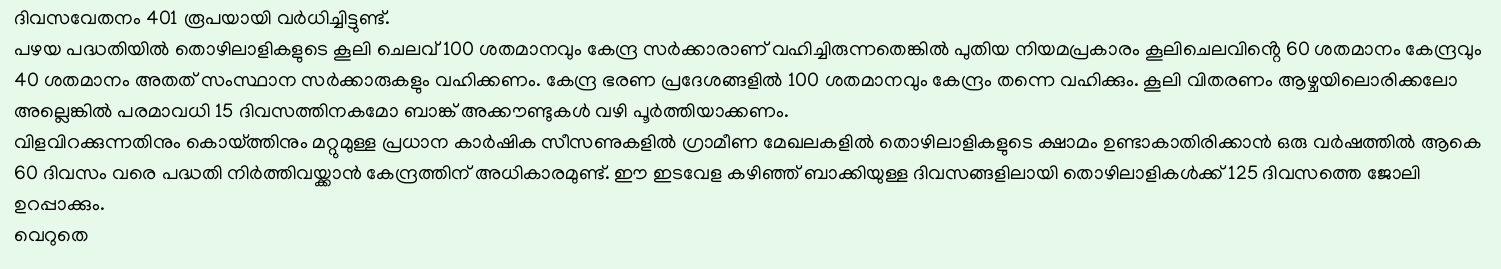ദിവസവേതനം 401 രൂപയായി വർധിച്ചിട്ടുണ്ട്.
പഴയ പദ്ധതിയിൽ തൊഴിലാളികളുടെ കൂലി ചെലവ് 100 ശതമാനവും കേന്ദ്ര സർക്കാരാണ് വഹിച്ചിരുന്നതെങ്കിൽ പുതിയ നിയമപ്രകാരം കൂലിചെലവിൻ്റെ 60 ശതമാനം കേന്ദ്രവും 40 ശതമാനം അതത് സംസ്ഥാന സർക്കാരുകളും വഹിക്കണം. കേന്ദ്ര ഭരണ പ്രദേശങ്ങളിൽ 100 ശതമാനവും കേന്ദ്രം തന്നെ വഹിക്കും. കൂലി വിതരണം ആഴ്ചയിലൊരിക്കലോ അല്ലെങ്കിൽ പരമാവധി 15 ദിവസത്തിനകമോ ബാങ്ക് അക്കൗണ്ടുകൾ വഴി പൂർത്തിയാക്കണം.
വിളവിറക്കുന്നതിനും കൊയ്ത്തിനും മറ്റുമുള്ള പ്രധാന കാർഷിക സീസണുകളിൽ ഗ്രാമീണ മേഖലകളിൽ തൊഴിലാളികളുടെ ക്ഷാമം ഉണ്ടാകാതിരിക്കാൻ ഒരു വർഷത്തിൽ ആകെ 60 ദിവസം വരെ പദ്ധതി നിർത്തിവയ്ക്കാൻ കേന്ദ്രത്തിന് അധികാരമുണ്ട്. ഈ ഇടവേള കഴിഞ്ഞ് ബാക്കിയുള്ള ദിവസങ്ങളിലായി തൊഴിലാളികൾക്ക് 125 ദിവസത്തെ ജോലി ഉറപ്പാക്കും.
വെറുതെ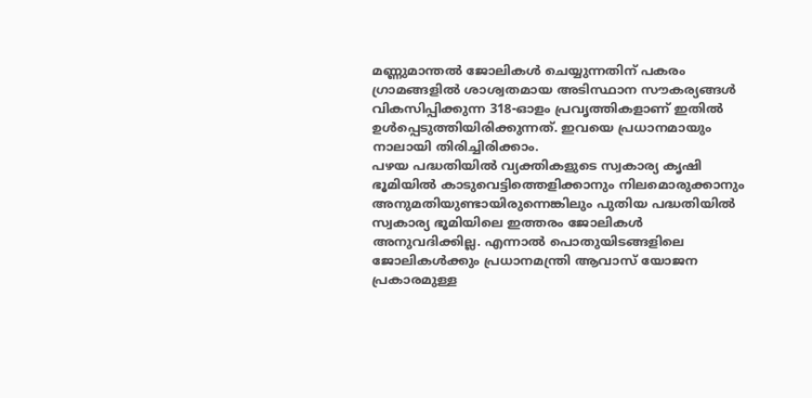മണ്ണുമാന്തൽ ജോലികൾ ചെയ്യുന്നതിന് പകരം ഗ്രാമങ്ങളിൽ ശാശ്വതമായ അടിസ്ഥാന സൗകര്യങ്ങൾ വികസിപ്പിക്കുന്ന 318-ഓളം പ്രവൃത്തികളാണ് ഇതിൽ ഉൾപ്പെടുത്തിയിരിക്കുന്നത്. ഇവയെ പ്രധാനമായും നാലായി തിരിച്ചിരിക്കാം.
പഴയ പദ്ധതിയിൽ വ്യക്തികളുടെ സ്വകാര്യ കൃഷി ഭൂമിയിൽ കാടുവെട്ടിത്തെളിക്കാനും നിലമൊരുക്കാനും അനുമതിയുണ്ടായിരുന്നെങ്കിലും പുതിയ പദ്ധതിയിൽ സ്വകാര്യ ഭൂമിയിലെ ഇത്തരം ജോലികൾ അനുവദിക്കില്ല. എന്നാൽ പൊതുയിടങ്ങളിലെ ജോലികൾക്കും പ്രധാനമന്ത്രി ആവാസ് യോജന പ്രകാരമുള്ള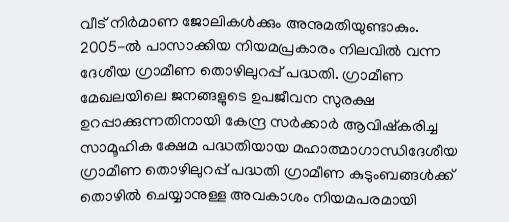വീട് നിർമാണ ജോലികൾക്കും അനുമതിയുണ്ടാകും.
2005-ൽ പാസാക്കിയ നിയമപ്രകാരം നിലവിൽ വന്ന ദേശീയ ഗ്രാമീണ തൊഴിലുറപ്പ് പദ്ധതി. ഗ്രാമീണ മേഖലയിലെ ജനങ്ങളുടെ ഉപജീവന സുരക്ഷ ഉറപ്പാക്കുന്നതിനായി കേന്ദ്ര സർക്കാർ ആവിഷ്കരിച്ച സാമൂഹിക ക്ഷേമ പദ്ധതിയായ മഹാത്മാഗാന്ധിദേശീയ ഗ്രാമീണ തൊഴിലുറപ്പ് പദ്ധതി ഗ്രാമീണ കുടുംബങ്ങൾക്ക് തൊഴിൽ ചെയ്യാനുള്ള അവകാശം നിയമപരമായി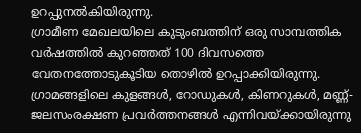ഉറപ്പുനൽകിയിരുന്നു.
ഗ്രാമീണ മേഖലയിലെ കുടുംബത്തിന് ഒരു സാമ്പത്തിക വർഷത്തിൽ കുറഞ്ഞത് 100 ദിവസത്തെ വേതനത്തോടുകൂടിയ തൊഴിൽ ഉറപ്പാക്കിയിരുന്നു. ഗ്രാമങ്ങളിലെ കുളങ്ങൾ, റോഡുകൾ, കിണറുകൾ, മണ്ണ്-ജലസംരക്ഷണ പ്രവർത്തനങ്ങൾ എന്നിവയ്ക്കായിരുന്നു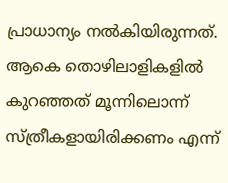പ്രാധാന്യം നൽകിയിരുന്നത്. ആകെ തൊഴിലാളികളിൽ കുറഞ്ഞത് മൂന്നിലൊന്ന് സ്ത്രീകളായിരിക്കണം എന്ന്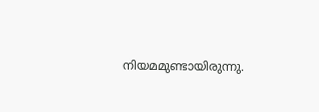നിയമമുണ്ടായിരുന്നു.